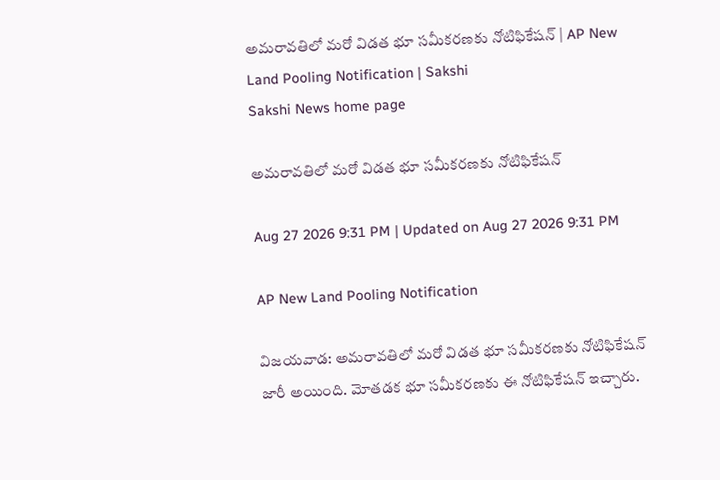అమరావతిలో మరో విడత భూ సమీకరణకు నోటిఫికేషన్ | AP New Land Pooling Notification | Sakshi
Sakshi News home page

అమరావతిలో మరో విడత భూ సమీకరణకు నోటిఫికేషన్

Aug 27 2026 9:31 PM | Updated on Aug 27 2026 9:31 PM

AP New Land Pooling Notification

విజయవాడ: అమరావతిలో మరో విడత భూ సమీకరణకు నోటిఫికేషన్ జారీ అయింది. మోతడక భూ సమీకరణకు ఈ నోటిఫికేషన్‌ ఇచ్చారు.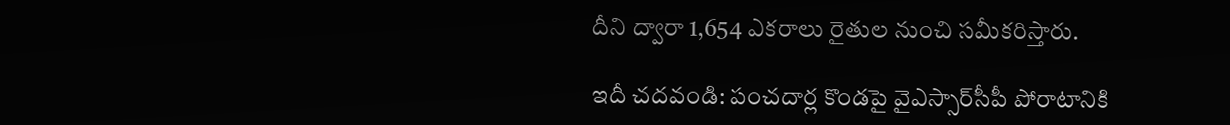దీని ద్వారా 1,654 ఎకరాలు రైతుల నుంచి సమీకరిస్తారు.

ఇదీ చదవండి: పంచదార్ల కొండపై వైఎస్సార్‌సీపీ పోరాటానికి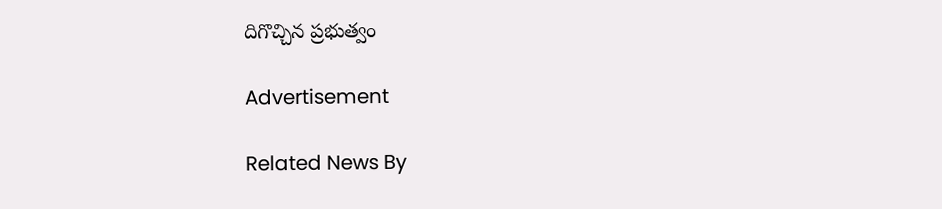దిగొచ్చిన ప్రభుత్వం

Advertisement

Related News By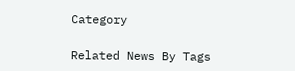Category

Related News By Tags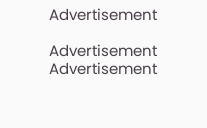Advertisement

Advertisement
Advertisement